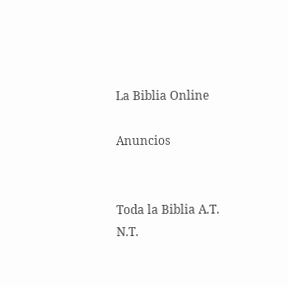La Biblia Online

Anuncios


Toda la Biblia A.T. N.T.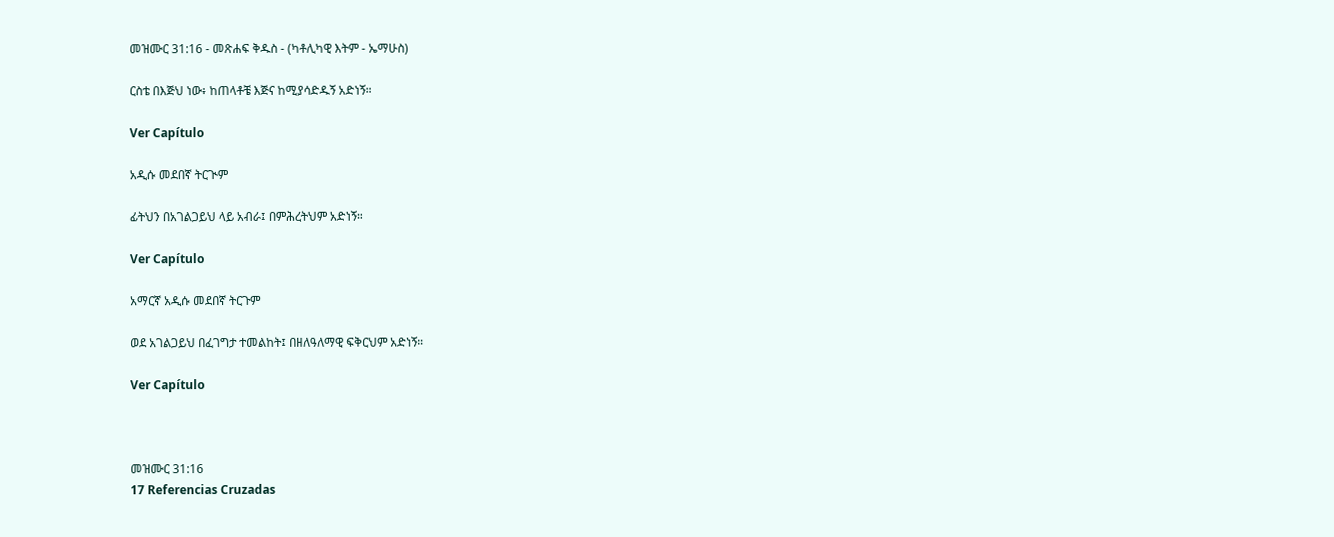መዝሙር 31:16 - መጽሐፍ ቅዱስ - (ካቶሊካዊ እትም - ኤማሁስ)

ርስቴ በእጅህ ነው፥ ከጠላቶቼ እጅና ከሚያሳድዱኝ አድነኝ።

Ver Capítulo

አዲሱ መደበኛ ትርጒም

ፊትህን በአገልጋይህ ላይ አብራ፤ በምሕረትህም አድነኝ።

Ver Capítulo

አማርኛ አዲሱ መደበኛ ትርጉም

ወደ አገልጋይህ በፈገግታ ተመልከት፤ በዘለዓለማዊ ፍቅርህም አድነኝ።

Ver Capítulo



መዝሙር 31:16
17 Referencias Cruzadas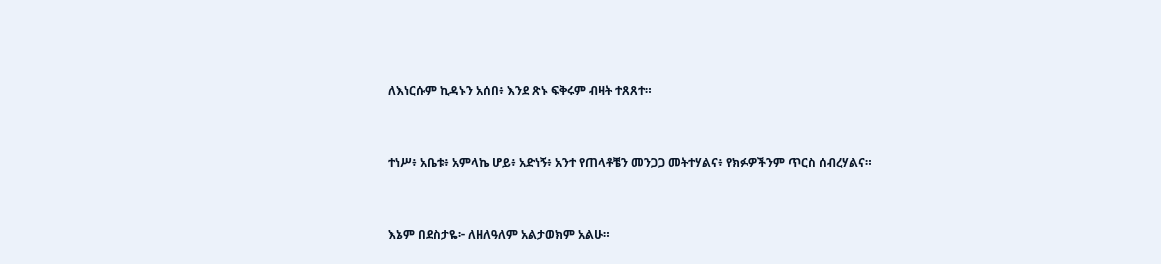ለእነርሱም ኪዳኑን አሰበ፥ እንደ ጽኑ ፍቅሩም ብዛት ተጸጸተ።


ተነሥ፥ አቤቱ፥ አምላኬ ሆይ፥ አድነኝ፥ አንተ የጠላቶቼን መንጋጋ መትተሃልና፥ የክፉዎችንም ጥርስ ሰብረሃልና።


እኔም በደስታዬ፦ ለዘለዓለም አልታወክም አልሁ።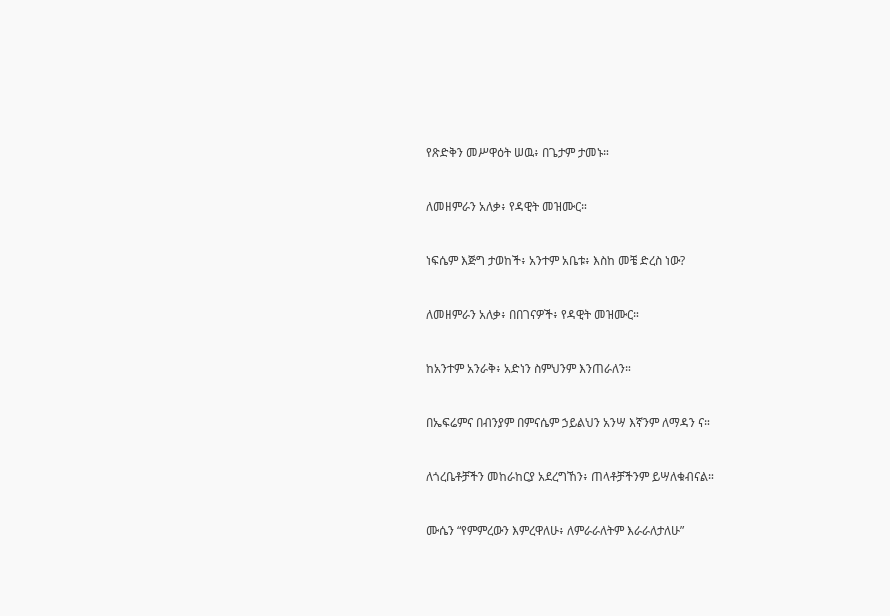የጽድቅን መሥዋዕት ሠዉ፥ በጌታም ታመኑ።


ለመዘምራን አለቃ፥ የዳዊት መዝሙር።


ነፍሴም እጅግ ታወከች፥ አንተም አቤቱ፥ እስከ መቼ ድረስ ነው?


ለመዘምራን አለቃ፥ በበገናዎች፥ የዳዊት መዝሙር።


ከአንተም አንራቅ፥ አድነን ስምህንም እንጠራለን።


በኤፍሬምና በብንያም በምናሴም ኃይልህን አንሣ እኛንም ለማዳን ና።


ለጎረቤቶቻችን መከራከርያ አደረግኸን፥ ጠላቶቻችንም ይሣለቁብናል።


ሙሴን “የምምረውን እምረዋለሁ፥ ለምራራለትም እራራለታለሁ”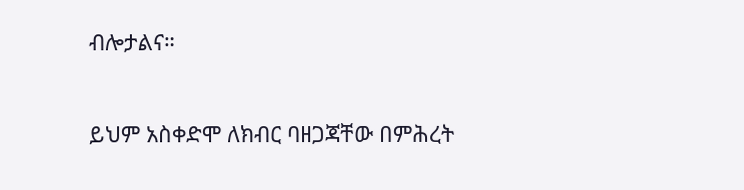ብሎታልና።


ይህም አስቀድሞ ለክብር ባዘጋጃቸው በምሕረት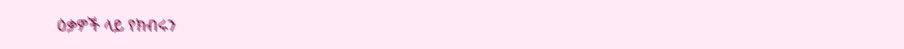ዕቃዎች ላይ የክብሩን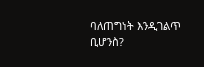ባለጠግነት እንዲገልጥ ቢሆንስ?